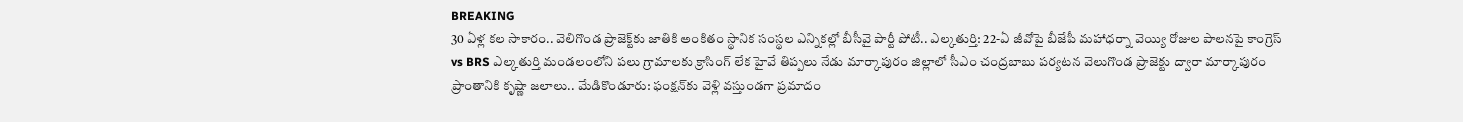BREAKING
30 ఏళ్ల కల సాకారం.. వెలిగొండ ప్రాజెక్ట్‌కు జాతికి అంకితం స్థానిక సంస్థల ఎన్నికల్లో బీసీవై పార్టీ పోటీ.. ఎల్కతుర్తి: 22-ఏ జీవోపై బీజేపీ మహాధర్నా వెయ్యి రోజుల పాలనపై కాంగ్రెస్ vs BRS ఎల్కతుర్తి మండలంలోని పలు గ్రామాలకు క్రాసింగ్ లేక హైవే తిప్పలు నేడు మార్కాపురం జిల్లాలో సీఎం చంద్రబాబు పర్యటన వెలుగొండ ప్రాజెక్టు ద్వారా మార్కాపురం ప్రాంతానికి కృష్ణా జలాలు.. మేడికొండూరు: ఫంక్షన్‌కు వెళ్లి వస్తుండగా ప్రమాదం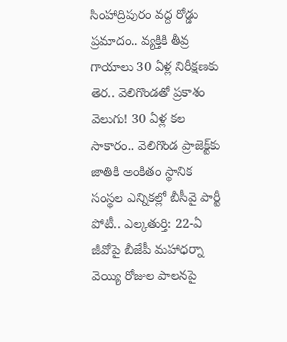సింహాద్రిపురం వద్ద రోడ్డు ప్రమాదం.. వ్యక్తికి తీవ్ర గాయాలు 30 ఏళ్ల నిరీక్షణకు తెర.. వెలిగొండతో ప్రకాశం వెలుగు! 30 ఏళ్ల కల సాకారం.. వెలిగొండ ప్రాజెక్ట్‌కు జాతికి అంకితం స్థానిక సంస్థల ఎన్నికల్లో బీసీవై పార్టీ పోటీ.. ఎల్కతుర్తి: 22-ఏ జీవోపై బీజేపీ మహాధర్నా వెయ్యి రోజుల పాలనపై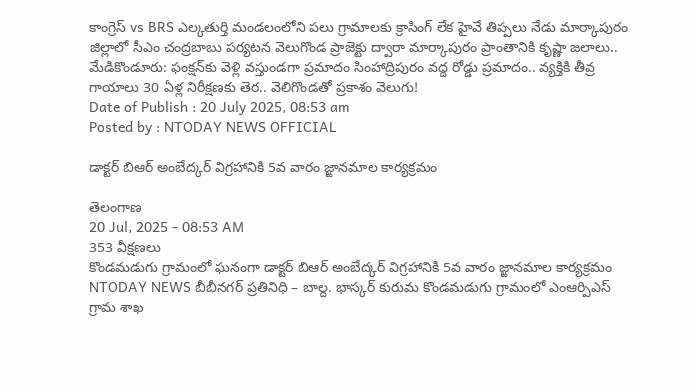కాంగ్రెస్ vs BRS ఎల్కతుర్తి మండలంలోని పలు గ్రామాలకు క్రాసింగ్ లేక హైవే తిప్పలు నేడు మార్కాపురం జిల్లాలో సీఎం చంద్రబాబు పర్యటన వెలుగొండ ప్రాజెక్టు ద్వారా మార్కాపురం ప్రాంతానికి కృష్ణా జలాలు.. మేడికొండూరు: ఫంక్షన్‌కు వెళ్లి వస్తుండగా ప్రమాదం సింహాద్రిపురం వద్ద రోడ్డు ప్రమాదం.. వ్యక్తికి తీవ్ర గాయాలు 30 ఏళ్ల నిరీక్షణకు తెర.. వెలిగొండతో ప్రకాశం వెలుగు!
Date of Publish : 20 July 2025, 08:53 am
Posted by : NTODAY NEWS OFFICIAL

డాక్టర్ బిఆర్ అంబేద్కర్ విగ్రహానికి 5వ వారం జ్ఙానమాల కార్యక్రమం

తెలంగాణ
20 Jul, 2025 - 08:53 AM
353 వీక్షణలు
కొండమడుగు గ్రామంలో ఘనంగా డాక్టర్ బిఆర్ అంబేద్కర్ విగ్రహానికి 5వ వారం జ్ఙానమాల కార్యక్రమం NTODAY NEWS బీబీనగర్ ప్రతినిధి – బాల్ద. భాస్కర్ కురుమ కొండమడుగు గ్రామంలో ఎంఆర్పిఎస్ గ్రామ శాఖ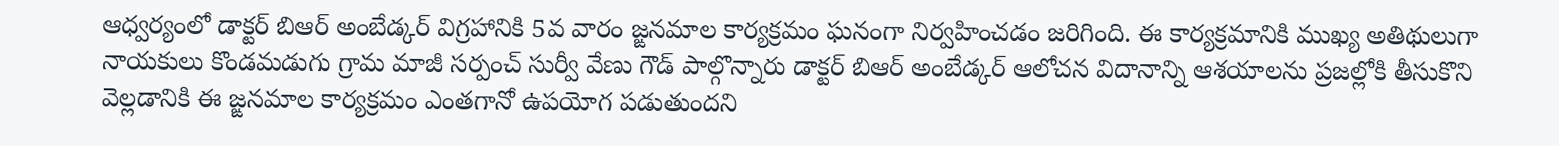ఆధ్వర్యంలో డాక్టర్ బిఆర్ అంబేడ్కర్ విగ్రహానికి 5వ వారం జ్ఙనమాల కార్యక్రమం ఘనంగా నిర్వహించడం జరిగింది. ఈ కార్యక్రమానికి ముఖ్య అతిథులుగా నాయకులు కొండమడుగు గ్రామ మాజీ సర్పంచ్ సుర్వీ వేణు గౌడ్ పాల్గొన్నారు డాక్టర్ బిఆర్ అంబేడ్కర్ ఆలోచన విదానాన్ని ఆశయాలను ప్రజల్లోకి తీసుకొని వెల్లడానికి ఈ జ్ఙనమాల కార్యక్రమం ఎంతగానో ఉపయోగ పడుతుందని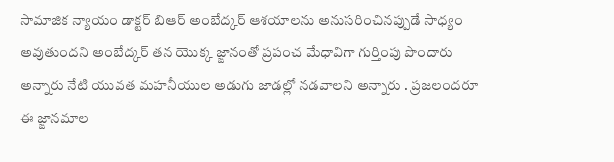సామాజిక న్యాయం డాక్టర్ బిఆర్ అంబేద్కర్ ఆశయాలను అనుసరించినప్పుడే సాధ్యం అవుతుందని అంబేద్కర్ తన యొక్క జ్ఙానంతో ప్రపంచ మేధావిగా గుర్తింపు పొందారు అన్నారు నేటి యువత మహనీయుల అడుగు జాడల్లో నడవాలని అన్నారు . ప్రజలందరూ ఈ జ్ఙానమాల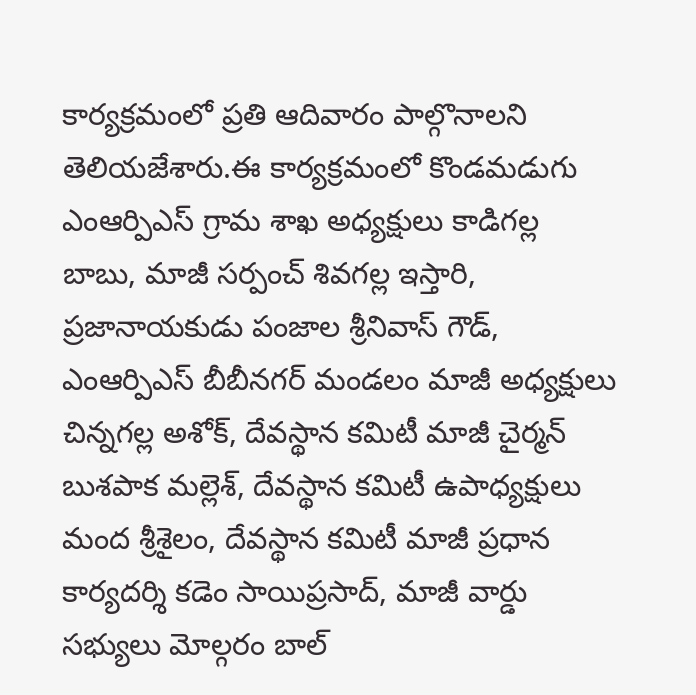కార్యక్రమంలో ప్రతి ఆదివారం పాల్గొనాలని తెలియజేశారు.ఈ కార్యక్రమంలో కొండమడుగు ఎంఆర్పిఎస్ గ్రామ శాఖ అధ్యక్షులు కాడిగల్ల బాబు, మాజీ సర్పంచ్ శివగల్ల ఇస్తారి, ప్రజానాయకుడు పంజాల శ్రీనివాస్ గౌడ్, ఎంఆర్పిఎస్ బీబీనగర్ మండలం మాజీ అధ్యక్షులు చిన్నగల్ల అశోక్, దేవస్థాన కమిటీ మాజీ చైర్మన్ బుశపాక మల్లెశ్, దేవస్థాన కమిటీ ఉపాధ్యక్షులు మంద శ్రీశైలం, దేవస్థాన కమిటీ మాజీ ప్రధాన కార్యదర్శి కడెం సాయిప్రసాద్, మాజీ వార్డు సభ్యులు మోల్గరం బాల్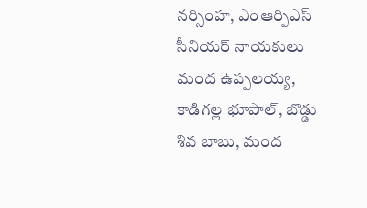నర్సింహ, ఎంఆర్పిఎస్ సీనియర్ నాయకులు మంద ఉప్పలయ్య, కాడిగల్ల భూపాల్, బొడ్డు శివ బాబు, మంద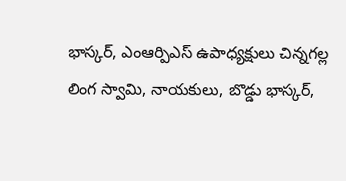భాస్కర్, ఎంఆర్పిఎస్ ఉపాధ్యక్షులు చిన్నగల్ల లింగ స్వామి, నాయకులు, బొడ్డు భాస్కర్,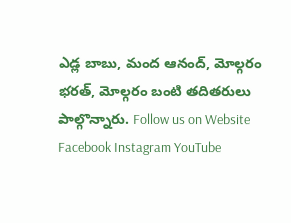ఎడ్ల బాబు, మంద ఆనంద్, మోల్గరం భరత్, మోల్గరం బంటి తదితరులు పాల్గొన్నారు. Follow us on Website Facebook Instagram YouTube